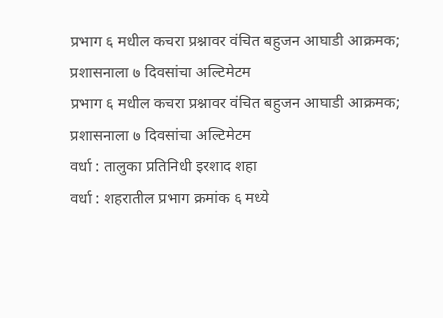प्रभाग ६ मधील कचरा प्रश्नावर वंचित बहुजन आघाडी आक्रमक; प्रशासनाला ७ दिवसांचा अल्टिमेटम
प्रभाग ६ मधील कचरा प्रश्नावर वंचित बहुजन आघाडी आक्रमक; प्रशासनाला ७ दिवसांचा अल्टिमेटम
वर्धा : तालुका प्रतिनिधी इरशाद शहा
वर्धा : शहरातील प्रभाग क्रमांक ६ मध्ये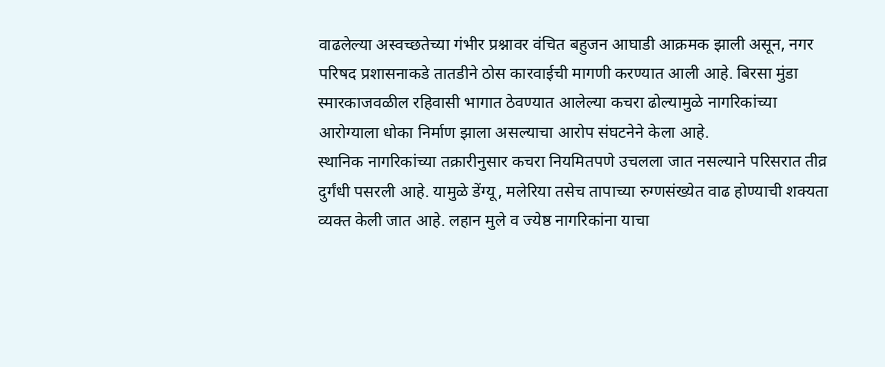वाढलेल्या अस्वच्छतेच्या गंभीर प्रश्नावर वंचित बहुजन आघाडी आक्रमक झाली असून, नगर परिषद प्रशासनाकडे तातडीने ठोस कारवाईची मागणी करण्यात आली आहे. बिरसा मुंडा स्मारकाजवळील रहिवासी भागात ठेवण्यात आलेल्या कचरा ढोल्यामुळे नागरिकांच्या आरोग्याला धोका निर्माण झाला असल्याचा आरोप संघटनेने केला आहे.
स्थानिक नागरिकांच्या तक्रारीनुसार कचरा नियमितपणे उचलला जात नसल्याने परिसरात तीव्र दुर्गंधी पसरली आहे. यामुळे डेंग्यू, मलेरिया तसेच तापाच्या रुग्णसंख्येत वाढ होण्याची शक्यता व्यक्त केली जात आहे. लहान मुले व ज्येष्ठ नागरिकांना याचा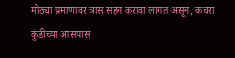मोठ्या प्रमाणावर त्रास सहन करावा लागत असून, कचरा कुंडीच्या आसपास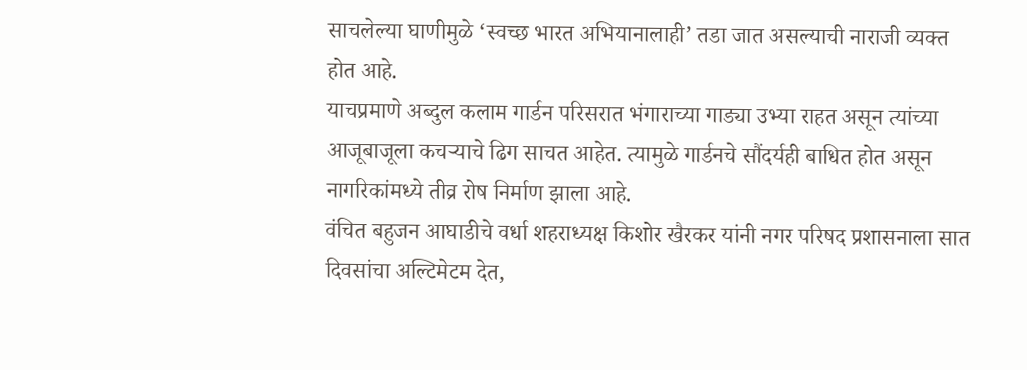साचलेल्या घाणीमुळे ‘स्वच्छ भारत अभियानालाही’ तडा जात असल्याची नाराजी व्यक्त होत आहे.
याचप्रमाणे अब्दुल कलाम गार्डन परिसरात भंगाराच्या गाड्या उभ्या राहत असून त्यांच्या आजूबाजूला कचऱ्याचे ढिग साचत आहेत. त्यामुळे गार्डनचे सौंदर्यही बाधित होत असून नागरिकांमध्ये तीव्र रोष निर्माण झाला आहे.
वंचित बहुजन आघाडीचे वर्धा शहराध्यक्ष किशोर खैरकर यांनी नगर परिषद प्रशासनाला सात दिवसांचा अल्टिमेटम देत,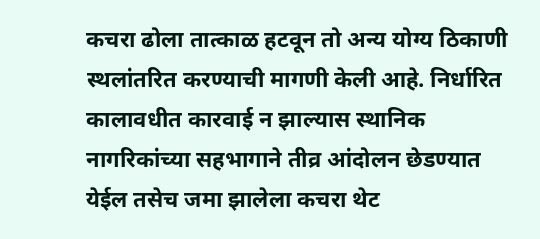कचरा ढोला तात्काळ हटवून तो अन्य योग्य ठिकाणी स्थलांतरित करण्याची मागणी केली आहे. निर्धारित कालावधीत कारवाई न झाल्यास स्थानिक नागरिकांच्या सहभागाने तीव्र आंदोलन छेडण्यात येईल तसेच जमा झालेला कचरा थेट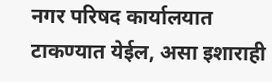नगर परिषद कार्यालयात टाकण्यात येईल, असा इशाराही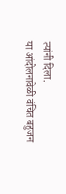त्यांनी दिला.
या आंदोलनावेळी वंचित बहुजन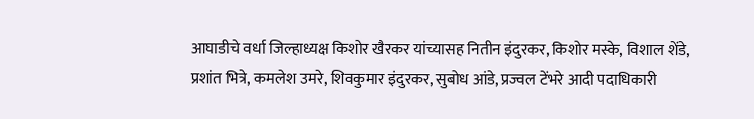आघाडीचे वर्धा जिल्हाध्यक्ष किशोर खैरकर यांच्यासह नितीन इंदुरकर, किशोर मस्के, विशाल शेंडे, प्रशांत भित्रे, कमलेश उमरे, शिवकुमार इंदुरकर, सुबोध आंडे, प्रज्वल टेंभरे आदी पदाधिकारी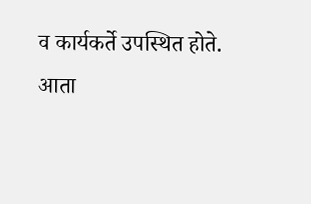व कार्यकर्ते उपस्थित होते.
आता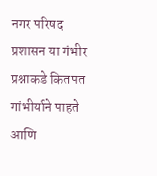नगर परिषद प्रशासन या गंभीर प्रश्नाकडे कितपत गांभीर्याने पाहते आणि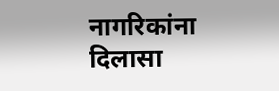नागरिकांना दिलासा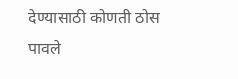देण्यासाठी कोणती ठोस पावले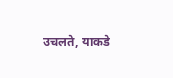उचलते, याकडे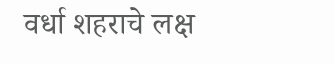वर्धा शहराचे लक्ष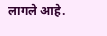लागले आहे.